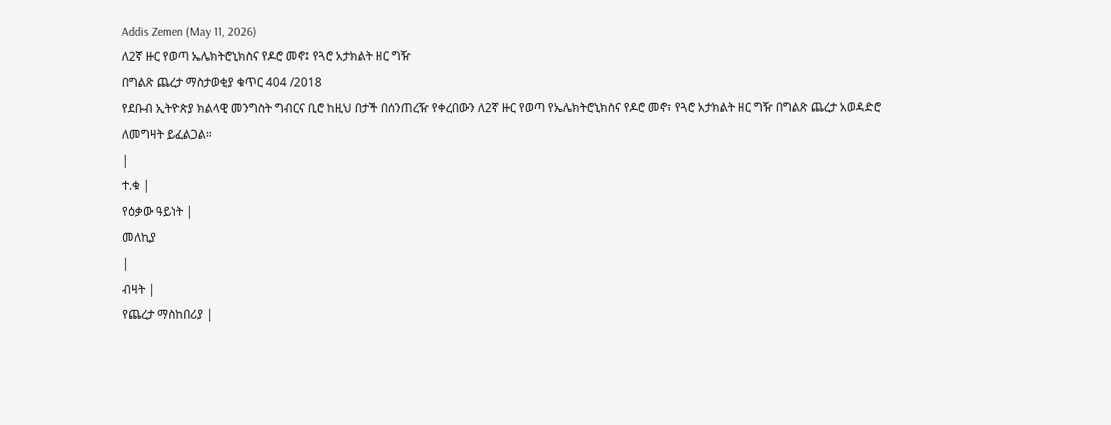Addis Zemen (May 11, 2026)
ለ2ኛ ዙር የወጣ ኤሌክትሮኒክስና የዶሮ መኖ፤ የጓሮ አታክልት ዘር ግዥ
በግልጽ ጨረታ ማስታወቂያ ቁጥር 404 /2018
የደቡብ ኢትዮጵያ ክልላዊ መንግስት ግብርና ቢሮ ከዚህ በታች በሰንጠረዥ የቀረበውን ለ2ኛ ዙር የወጣ የኤሌክትሮኒክስና የዶሮ መኖ፣ የጓሮ አታክልት ዘር ግዥ በግልጽ ጨረታ አወዳድሮ ለመግዛት ይፈልጋል።
|
ተ.ቁ |
የዕቃው ዓይነት |
መለኪያ
|
ብዛት |
የጨረታ ማስከበሪያ |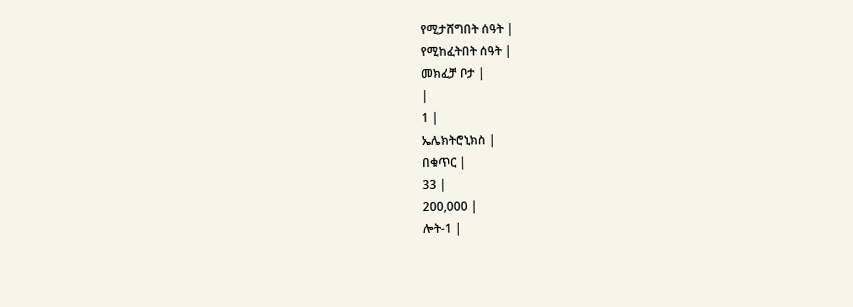የሚታሸግበት ሰዓት |
የሚከፈትበት ሰዓት |
መክፈቻ ቦታ |
|
1 |
ኤሌክትሮኒክስ |
በቁጥር |
33 |
200,000 |
ሎት-1 |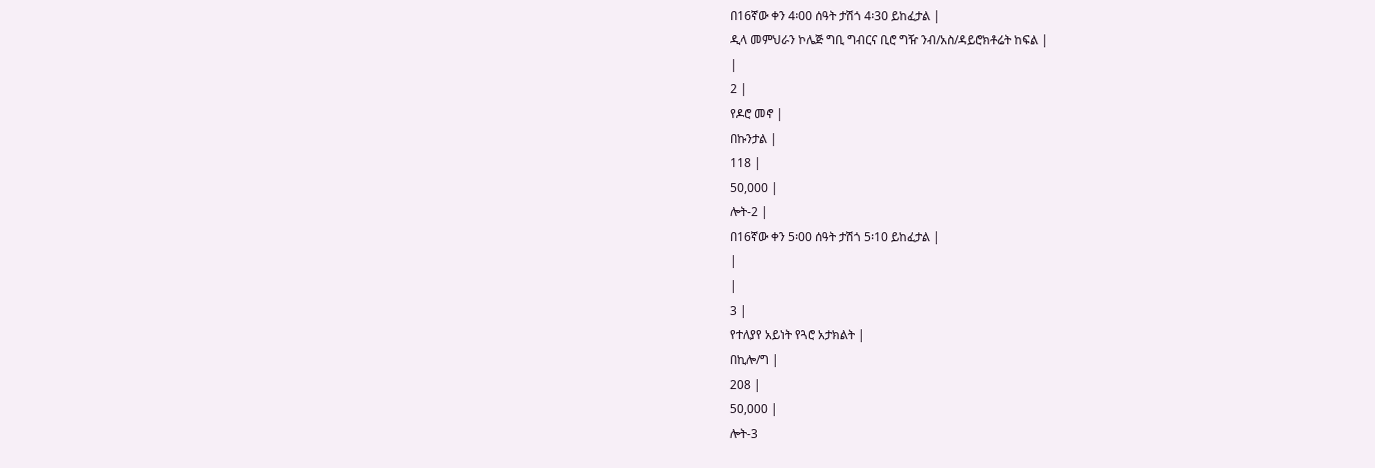በ16ኛው ቀን 4፡00 ሰዓት ታሽጎ 4፡30 ይከፈታል |
ዲላ መምህራን ኮሌጅ ግቢ ግብርና ቢሮ ግዥ ንብ/አስ/ዳይሮክቶሬት ከፍል |
|
2 |
የዶሮ መኖ |
በኩንታል |
118 |
50,000 |
ሎት-2 |
በ16ኛው ቀን 5፡00 ሰዓት ታሽጎ 5፡10 ይከፈታል |
|
|
3 |
የተለያየ አይነት የጓሮ አታክልት |
በኪሎ/ግ |
208 |
50,000 |
ሎት-3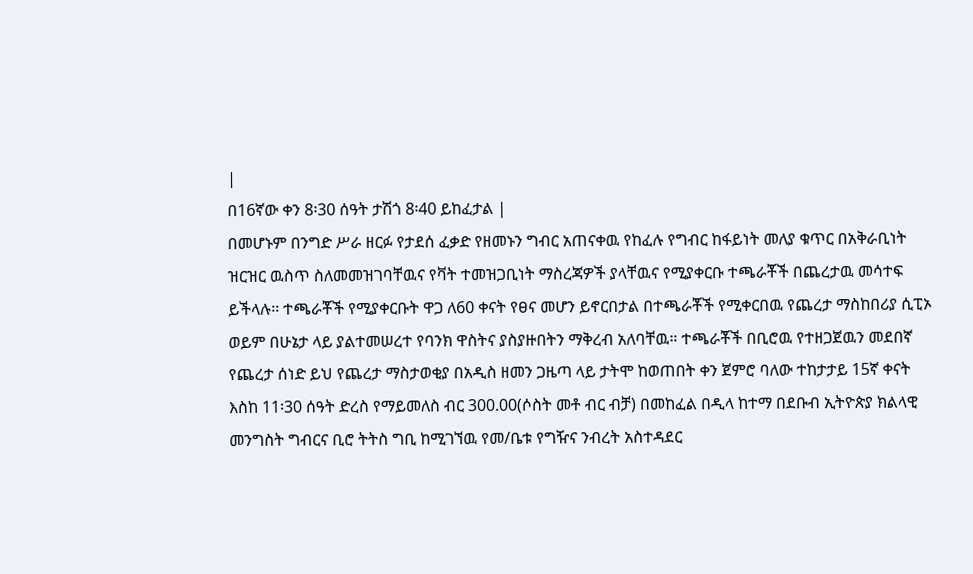|
በ16ኛው ቀን 8፡30 ሰዓት ታሽጎ 8፡40 ይከፈታል |
በመሆኑም በንግድ ሥራ ዘርፉ የታደሰ ፈቃድ የዘመኑን ግብር አጠናቀዉ የከፈሉ የግብር ከፋይነት መለያ ቁጥር በአቅራቢነት ዝርዝር ዉስጥ ስለመመዝገባቸዉና የቫት ተመዝጋቢነት ማስረጃዎች ያላቸዉና የሚያቀርቡ ተጫራቾች በጨረታዉ መሳተፍ ይችላሉ፡፡ ተጫራቾች የሚያቀርቡት ዋጋ ለ60 ቀናት የፀና መሆን ይኖርበታል በተጫራቾች የሚቀርበዉ የጨረታ ማስከበሪያ ሲፒኦ ወይም በሁኔታ ላይ ያልተመሠረተ የባንክ ዋስትና ያስያዙበትን ማቅረብ አለባቸዉ። ተጫራቾች በቢሮዉ የተዘጋጀዉን መደበኛ የጨረታ ሰነድ ይህ የጨረታ ማስታወቂያ በአዲስ ዘመን ጋዜጣ ላይ ታትሞ ከወጠበት ቀን ጀምሮ ባለው ተከታታይ 15ኛ ቀናት እስከ 11፡30 ሰዓት ድረስ የማይመለስ ብር 300.00(ሶስት መቶ ብር ብቻ) በመከፈል በዲላ ከተማ በደቡብ ኢትዮጵያ ክልላዊ መንግስት ግብርና ቢሮ ትትስ ግቢ ከሚገኘዉ የመ/ቤቱ የግዥና ንብረት አስተዳደር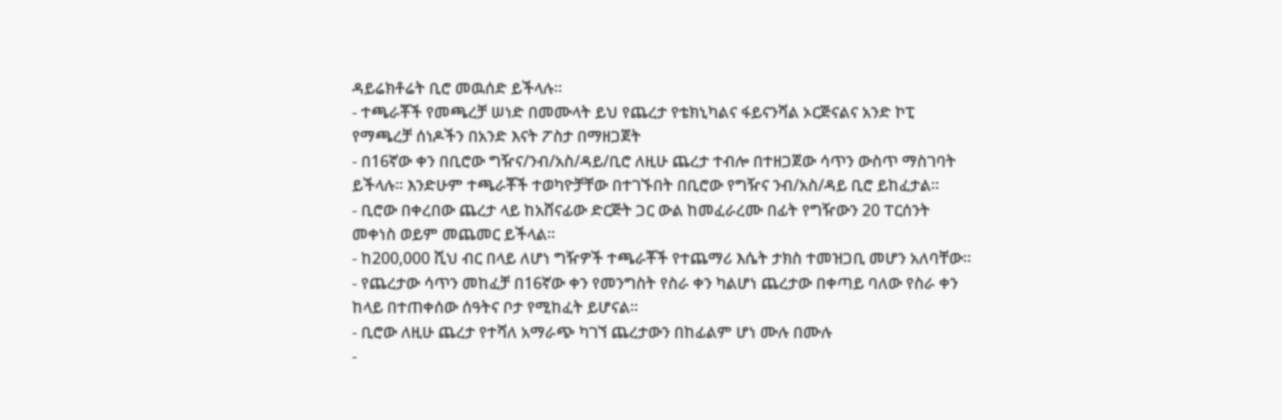ዳይሬክቶሬት ቢሮ መዉሰድ ይችላሉ።
- ተጫራቾች የመጫረቻ ሠነድ በመሙላት ይህ የጨረታ የቴክኒካልና ፋይናንሻል ኦርጅናልና አንድ ኮፒ የማጫረቻ ሰነዶችን በአንድ እናት ፖስታ በማዘጋጀት
- በ16ኛው ቀን በቢሮው ግዥና/ንብ/አስ/ዳይ/ቢሮ ለዚሁ ጨረታ ተብሎ በተዘጋጀው ሳጥን ውስጥ ማስገባት ይችላሉ፡፡ እንድሁም ተጫራቾች ተወካዮቻቸው በተገኙበት በቢሮው የግዥና ንብ/አስ/ዳይ ቢሮ ይከፈታል።
- ቢሮው በቀረበው ጨረታ ላይ ከአሸናፊው ድርጅት ጋር ውል ከመፈራረሙ በፊት የግዥውን 20 ፐርሰንት መቀነስ ወይም መጨመር ይችላል።
- ከ200,000 ሺህ ብር በላይ ለሆነ ግዥዎች ተጫራቾች የተጨማሪ እሴት ታክስ ተመዝጋቢ መሆን አለባቸው።
- የጨረታው ሳጥን መከፈቻ በ16ኛው ቀን የመንግስት የስራ ቀን ካልሆነ ጨረታው በቀጣይ ባለው የስራ ቀን ከላይ በተጠቀሰው ሰዓትና ቦታ የሚከፈት ይሆናል።
- ቢሮው ለዚሁ ጨረታ የተሻለ አማራጭ ካገኘ ጨረታውን በከፊልም ሆነ ሙሉ በሙሉ
-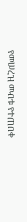የመሠረዝ መብቱ የተጠበቀ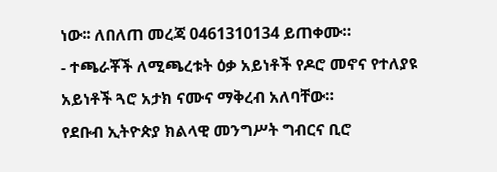ነው፡፡ ለበለጠ መረጃ 0461310134 ይጠቀሙ።
- ተጫራቾች ለሚጫረቱት ዕቃ አይነቶች የዶሮ መኖና የተለያዩ አይነቶች ጓሮ አታክ ናሙና ማቅረብ አለባቸው።
የደቡብ ኢትዮጵያ ክልላዊ መንግሥት ግብርና ቢሮ